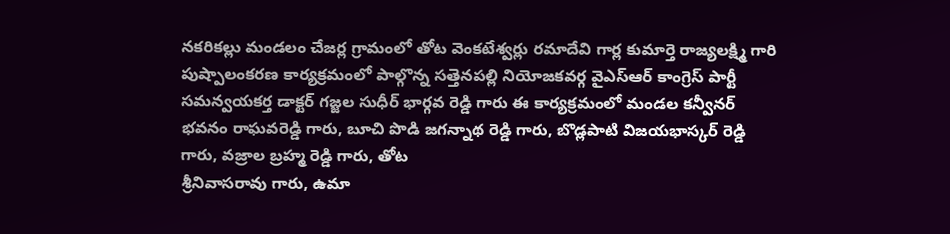నకరికల్లు మండలం చేజర్ల గ్రామంలో తోట వెంకటేశ్వర్లు రమాదేవి గార్ల కుమార్తె రాజ్యలక్ష్మి గారి పుష్పాలంకరణ కార్యక్రమంలో పాల్గొన్న సత్తెనపల్లి నియోజకవర్గ వైఎస్ఆర్ కాంగ్రెస్ పార్టీ సమన్వయకర్త డాక్టర్ గజ్జల సుధీర్ భార్గవ రెడ్డి గారు ఈ కార్యక్రమంలో మండల కన్వీనర్ భవనం రాఘవరెడ్డి గారు, బూచి పొడి జగన్నాథ రెడ్డి గారు, బొడ్లపాటి విజయభాస్కర్ రెడ్డి గారు, వజ్రాల బ్రహ్మ రెడ్డి గారు, తోట
శ్రీనివాసరావు గారు, ఉమా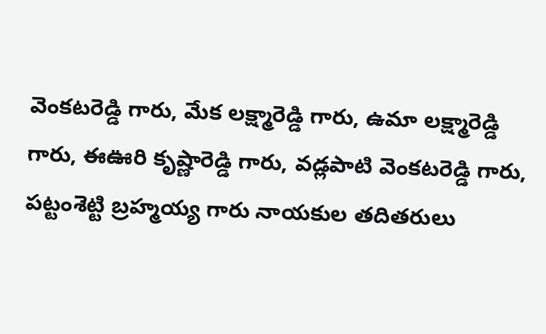వెంకటరెడ్డి గారు, మేక లక్ష్మారెడ్డి గారు, ఉమా లక్ష్మారెడ్డి గారు, ఈఊరి కృష్ణారెడ్డి గారు, వడ్లపాటి వెంకటరెడ్డి గారు, పట్టంశెట్టి బ్రహ్మయ్య గారు నాయకుల తదితరులు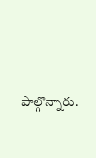పాల్గొన్నారు.